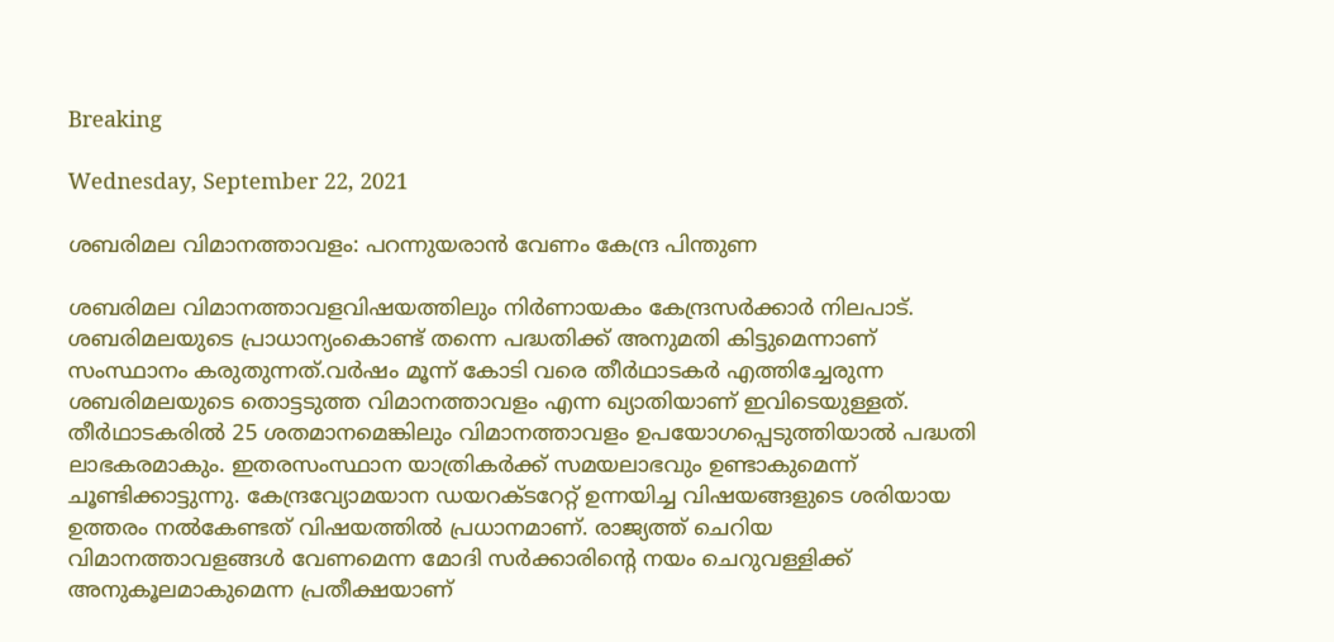Breaking

Wednesday, September 22, 2021

ശബരിമല വിമാനത്താവളം: പറന്നുയരാന്‍ വേണം കേന്ദ്ര പിന്തുണ

ശബരിമല വിമാനത്താവളവിഷയത്തിലും നിർണായകം കേന്ദ്രസർക്കാർ നിലപാട്. ശബരിമലയുടെ പ്രാധാന്യംകൊണ്ട് തന്നെ പദ്ധതിക്ക് അനുമതി കിട്ടുമെന്നാണ് സംസ്ഥാനം കരുതുന്നത്.വർഷം മൂന്ന് കോടി വരെ തീർഥാടകർ എത്തിച്ചേരുന്ന ശബരിമലയുടെ തൊട്ടടുത്ത വിമാനത്താവളം എന്ന ഖ്യാതിയാണ് ഇവിടെയുള്ളത്. തീർഥാടകരിൽ 25 ശതമാനമെങ്കിലും വിമാനത്താവളം ഉപയോഗപ്പെടുത്തിയാൽ പദ്ധതി ലാഭകരമാകും. ഇതരസംസ്ഥാന യാത്രികർക്ക് സമയലാഭവും ഉണ്ടാകുമെന്ന് ചൂണ്ടിക്കാട്ടുന്നു. കേന്ദ്രവ്യോമയാന ഡയറക്ടറേറ്റ് ഉന്നയിച്ച വിഷയങ്ങളുടെ ശരിയായ ഉത്തരം നൽകേണ്ടത് വിഷയത്തിൽ പ്രധാനമാണ്. രാജ്യത്ത് ചെറിയ വിമാനത്താവളങ്ങൾ വേണമെന്ന മോദി സർക്കാരിന്റെ നയം ചെറുവള്ളിക്ക് അനുകൂലമാകുമെന്ന പ്രതീക്ഷയാണ്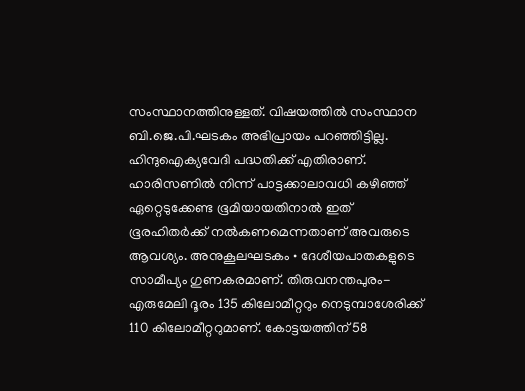സംസ്ഥാനത്തിനുള്ളത്. വിഷയത്തിൽ സംസ്ഥാന ബി.ജെ.പി.ഘടകം അഭിപ്രായം പറഞ്ഞിട്ടില്ല. ഹിന്ദുഐക്യവേദി പദ്ധതിക്ക് എതിരാണ്. ഹാരിസണിൽ നിന്ന് പാട്ടക്കാലാവധി കഴിഞ്ഞ് ഏറ്റെടുക്കേണ്ട ഭൂമിയായതിനാൽ ഇത് ഭൂരഹിതർക്ക് നൽകണമെന്നതാണ് അവരുടെ ആവശ്യം. അനുകൂലഘടകം • ദേശീയപാതകളുടെ സാമീപ്യം ഗുണകരമാണ്. തിരുവനന്തപുരം-എരുമേലി ദൂരം 135 കിലോമീറ്ററും നെടുമ്പാശേരിക്ക് 110 കിലോമീറ്ററുമാണ്. കോട്ടയത്തിന് 58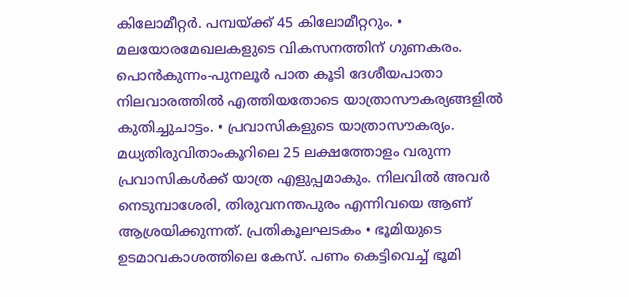കിലോമീറ്റർ. പമ്പയ്ക്ക് 45 കിലോമീറ്ററും. • മലയോരമേഖലകളുടെ വികസനത്തിന് ഗുണകരം. പൊൻകുന്നം-പുനലൂർ പാത കൂടി ദേശീയപാതാ നിലവാരത്തിൽ എത്തിയതോടെ യാത്രാസൗകര്യങ്ങളിൽ കുതിച്ചുചാട്ടം. • പ്രവാസികളുടെ യാത്രാസൗകര്യം. മധ്യതിരുവിതാംകൂറിലെ 25 ലക്ഷത്തോളം വരുന്ന പ്രവാസികൾക്ക് യാത്ര എളുപ്പമാകും. നിലവിൽ അവർ നെടുമ്പാശേരി, തിരുവനന്തപുരം എന്നിവയെ ആണ് ആശ്രയിക്കുന്നത്. പ്രതികൂലഘടകം • ഭൂമിയുടെ ഉടമാവകാശത്തിലെ കേസ്. പണം കെട്ടിവെച്ച് ഭൂമി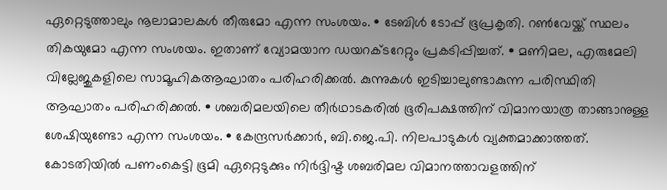ഏറ്റെടുത്താലും നൂലാമാലകൾ തീരുമോ എന്ന സംശയം. • ടേബിൾ ടോപ്പ് ഭൂപ്രകൃതി. റൺവേയ്ക്ക് സ്ഥലം തികയുമോ എന്ന സംശയം. ഇതാണ് വ്യോമയാന ഡയറക്ടറേറ്റും പ്രകടിപ്പിച്ചത്. • മണിമല, എരുമേലി വില്ലേജുകളിലെ സാമൂഹികആഘാതം പരിഹരിക്കൽ. കുന്നുകൾ ഇടിച്ചാലുണ്ടാകുന്ന പരിസ്ഥിതി ആഘാതം പരിഹരിക്കൽ. • ശബരിമലയിലെ തീർഥാടകരിൽ ഭൂരിപക്ഷത്തിന് വിമാനയാത്ര താങ്ങാനുള്ള ശേഷിയുണ്ടോ എന്ന സംശയം. • കേന്ദ്രസർക്കാർ, ബി.ജെ.പി. നിലപാടുകൾ വ്യക്തമാക്കാത്തത്. കോടതിയിൽ പണംകെട്ടി ഭൂമി ഏറ്റെടുക്കും നിർദ്ദിഷ്ട ശബരിമല വിമാനത്താവളത്തിന്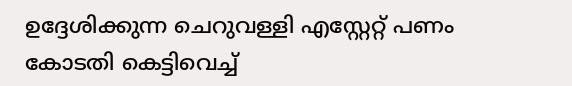ഉദ്ദേശിക്കുന്ന ചെറുവള്ളി എസ്റ്റേറ്റ് പണം കോടതി കെട്ടിവെച്ച്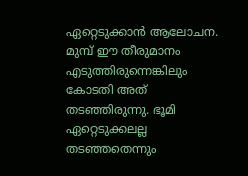ഏറ്റെടുക്കാൻ ആലോചന. മുമ്പ് ഈ തീരുമാനം എടുത്തിരുന്നെങ്കിലും കോടതി അത് തടഞ്ഞിരുന്നു. ഭൂമി ഏറ്റെടുക്കലല്ല തടഞ്ഞതെന്നും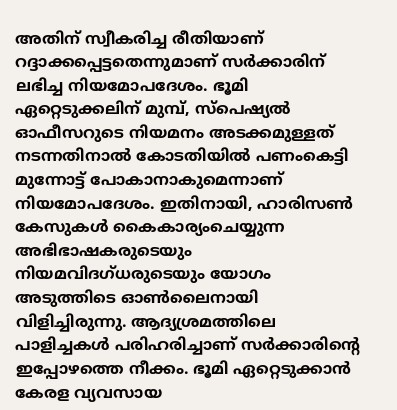അതിന് സ്വീകരിച്ച രീതിയാണ് റദ്ദാക്കപ്പെട്ടതെന്നുമാണ് സർക്കാരിന് ലഭിച്ച നിയമോപദേശം. ഭൂമി ഏറ്റെടുക്കലിന് മുമ്പ്, സ്പെഷ്യൽ ഓഫീസറുടെ നിയമനം അടക്കമുള്ളത് നടന്നതിനാൽ കോടതിയിൽ പണംകെട്ടി മുന്നോട്ട് പോകാനാകുമെന്നാണ് നിയമോപദേശം. ഇതിനായി, ഹാരിസൺ കേസുകൾ കൈകാര്യംചെയ്യുന്ന അഭിഭാഷകരുടെയും നിയമവിദഗ്ധരുടെയും യോഗം അടുത്തിടെ ഓൺലൈനായി വിളിച്ചിരുന്നു. ആദ്യശ്രമത്തിലെ പാളിച്ചകൾ പരിഹരിച്ചാണ് സർക്കാരിന്റെ ഇപ്പോഴത്തെ നീക്കം. ഭൂമി ഏറ്റെടുക്കാൻ കേരള വ്യവസായ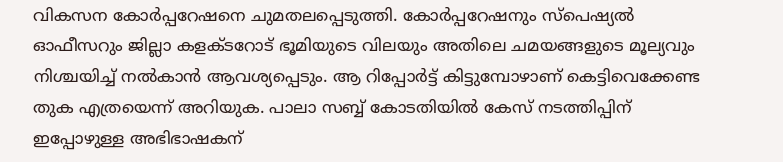വികസന കോർപ്പറേഷനെ ചുമതലപ്പെടുത്തി. കോർപ്പറേഷനും സ്പെഷ്യൽ ഓഫീസറും ജില്ലാ കളക്ടറോട് ഭൂമിയുടെ വിലയും അതിലെ ചമയങ്ങളുടെ മൂല്യവും നിശ്ചയിച്ച് നൽകാൻ ആവശ്യപ്പെടും. ആ റിപ്പോർട്ട് കിട്ടുമ്പോഴാണ് കെട്ടിവെക്കേണ്ട തുക എത്രയെന്ന് അറിയുക. പാലാ സബ്ബ് കോടതിയിൽ കേസ് നടത്തിപ്പിന് ഇപ്പോഴുള്ള അഭിഭാഷകന്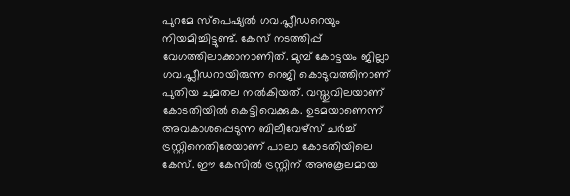പുറമേ സ്പെഷ്യൽ ഗവ.പ്ലീഡറെയും നിയമിച്ചിട്ടുണ്ട്. കേസ് നടത്തിപ്പ് വേഗത്തിലാക്കാനാണിത്. മുമ്പ് കോട്ടയം ജില്ലാ ഗവ.പ്ലീഡറായിരുന്ന റെജി കൊടുവത്തിനാണ് പുതിയ ചുമതല നൽകിയത്. വസ്തുവിലയാണ് കോടതിയിൽ കെട്ടിവെക്കുക. ഉടമയാണെന്ന് അവകാശപ്പെടുന്ന ബിലീവേഴ്സ് ചർച്ച് ട്രസ്റ്റിനെതിരേയാണ് പാലാ കോടതിയിലെ കേസ്. ഈ കേസിൽ ട്രസ്റ്റിന് അനുകൂലമായ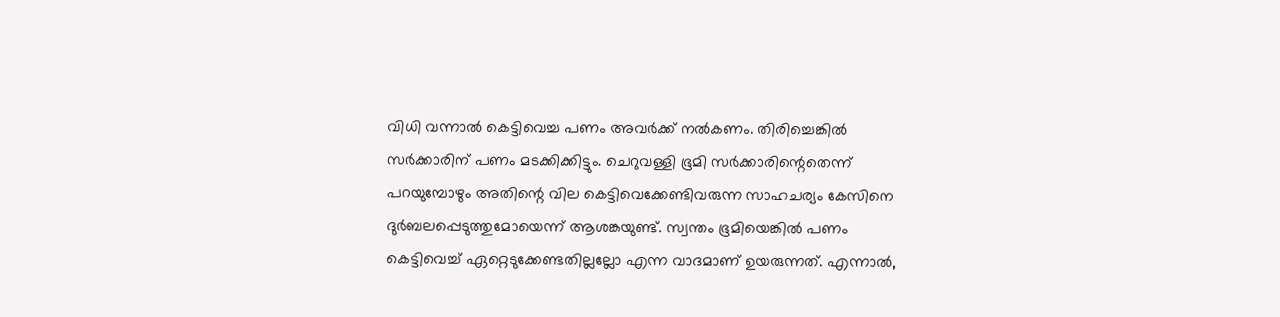വിധി വന്നാൽ കെട്ടിവെച്ച പണം അവർക്ക് നൽകണം. തിരിച്ചെങ്കിൽ സർക്കാരിന് പണം മടക്കിക്കിട്ടും. ചെറുവള്ളി ഭൂമി സർക്കാരിന്റെതെന്ന് പറയുമ്പോഴും അതിന്റെ വില കെട്ടിവെക്കേണ്ടിവരുന്ന സാഹചര്യം കേസിനെ ദുർബലപ്പെടുത്തുമോയെന്ന് ആശങ്കയുണ്ട്. സ്വന്തം ഭൂമിയെങ്കിൽ പണം കെട്ടിവെച്ച് ഏറ്റെടുക്കേണ്ടതില്ലല്ലോ എന്ന വാദമാണ് ഉയരുന്നത്. എന്നാൽ,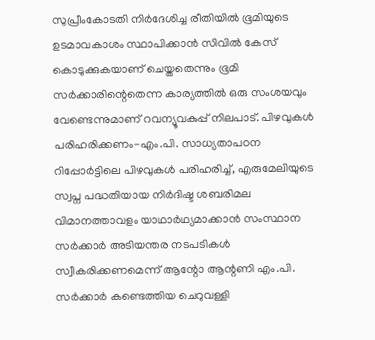സുപ്രീംകോടതി നിർദേശിച്ച രീതിയിൽ ഭൂമിയുടെ ഉടമാവകാശം സ്ഥാപിക്കാൻ സിവിൽ കേസ് കൊടുക്കുകയാണ് ചെയ്തതെന്നും ഭൂമി സർക്കാരിന്റെതെന്ന കാര്യത്തിൽ ഒരു സംശയവും വേണ്ടെന്നുമാണ് റവന്യൂവകുപ്പ് നിലപാട്. പിഴവുകൾ പരിഹരിക്കണം-എം.പി. സാധ്യതാപഠന റിപ്പോർട്ടിലെ പിഴവുകൾ പരിഹരിച്ച്, എരുമേലിയുടെ സ്വപ്ന പദ്ധതിയായ നിർദിഷ്ട ശബരിമല വിമാനത്താവളം യാഥാർഥ്യമാക്കാൻ സംസ്ഥാന സർക്കാർ അടിയന്തര നടപടികൾ സ്വീകരിക്കണമെന്ന് ആന്റോ ആന്റണി എം.പി. സർക്കാർ കണ്ടെത്തിയ ചെറുവള്ളി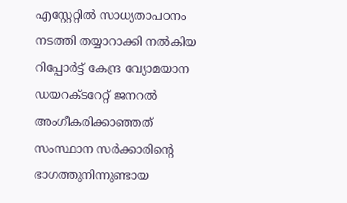എസ്റ്റേറ്റിൽ സാധ്യതാപഠനം നടത്തി തയ്യാറാക്കി നൽകിയ റിപ്പോർട്ട് കേന്ദ്ര വ്യോമയാന ഡയറക്ടറേറ്റ് ജനറൽ അംഗീകരിക്കാഞ്ഞത് സംസ്ഥാന സർക്കാരിന്റെ ഭാഗത്തുനിന്നുണ്ടായ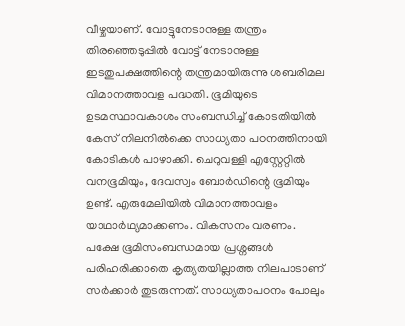വീഴ്ചയാണ്. വോട്ടുനേടാനുള്ള തന്ത്രം തിരഞ്ഞെടുപ്പിൽ വോട്ട് നേടാനുള്ള ഇടതുപക്ഷത്തിന്റെ തന്ത്രമായിരുന്നു ശബരിമല വിമാനത്താവള പദ്ധതി. ഭൂമിയുടെ ഉടമസ്ഥാവകാശം സംബന്ധിച്ച് കോടതിയിൽ കേസ് നിലനിൽക്കെ സാധ്യതാ പഠനത്തിനായി കോടികൾ പാഴാക്കി. ചെറുവള്ളി എസ്റ്റേറ്റിൽ വനഭൂമിയും, ദേവസ്വം ബോർഡിന്റെ ഭൂമിയും ഉണ്ട്. എരുമേലിയിൽ വിമാനത്താവളം യാഥാർഥ്യമാക്കണം. വികസനം വരണം. പക്ഷേ ഭൂമിസംബന്ധമായ പ്രശ്നങ്ങൾ പരിഹരിക്കാതെ കൃത്യതയില്ലാത്ത നിലപാടാണ് സർക്കാർ തുടരുന്നത്. സാധ്യതാപഠനം പോലും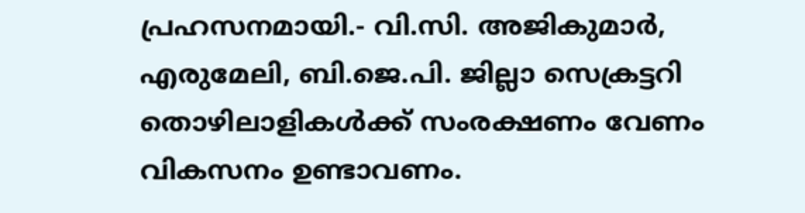പ്രഹസനമായി.- വി.സി. അജികുമാർ, എരുമേലി, ബി.ജെ.പി. ജില്ലാ സെക്രട്ടറി തൊഴിലാളികൾക്ക് സംരക്ഷണം വേണം വികസനം ഉണ്ടാവണം.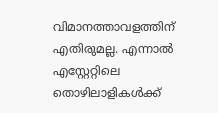വിമാനത്താവളത്തിന് എതിരുമല്ല. എന്നാൽ എസ്റ്റേറ്റിലെ തൊഴിലാളികൾക്ക്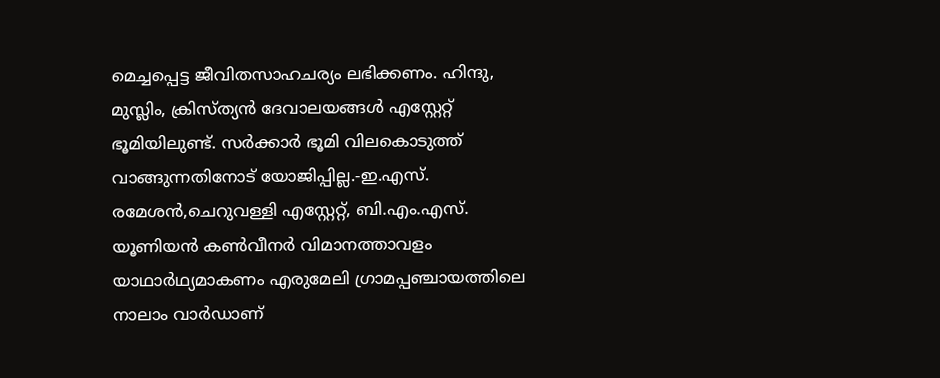മെച്ചപ്പെട്ട ജീവിതസാഹചര്യം ലഭിക്കണം. ഹിന്ദു, മുസ്ലിം, ക്രിസ്ത്യൻ ദേവാലയങ്ങൾ എസ്റ്റേറ്റ് ഭൂമിയിലുണ്ട്. സർക്കാർ ഭൂമി വിലകൊടുത്ത് വാങ്ങുന്നതിനോട് യോജിപ്പില്ല.-ഇ.എസ്. രമേശൻ,ചെറുവള്ളി എസ്റ്റേറ്റ്, ബി.എം.എസ്. യൂണിയൻ കൺവീനർ വിമാനത്താവളം യാഥാർഥ്യമാകണം എരുമേലി ഗ്രാമപ്പഞ്ചായത്തിലെ നാലാം വാർഡാണ്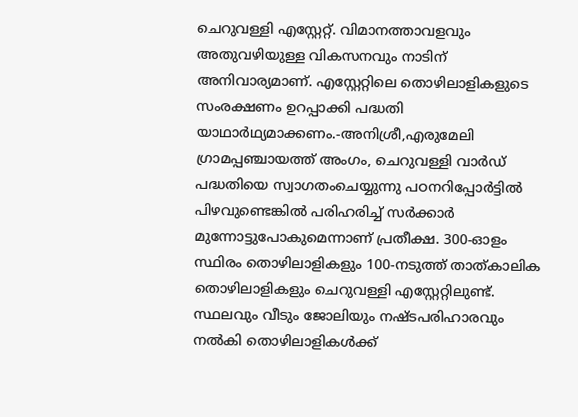ചെറുവള്ളി എസ്റ്റേറ്റ്. വിമാനത്താവളവും അതുവഴിയുള്ള വികസനവും നാടിന് അനിവാര്യമാണ്. എസ്റ്റേറ്റിലെ തൊഴിലാളികളുടെ സംരക്ഷണം ഉറപ്പാക്കി പദ്ധതി യാഥാർഥ്യമാക്കണം.-അനിശ്രീ,എരുമേലി ഗ്രാമപ്പഞ്ചായത്ത് അംഗം, ചെറുവള്ളി വാർഡ് പദ്ധതിയെ സ്വാഗതംചെയ്യുന്നു പഠനറിപ്പോർട്ടിൽ പിഴവുണ്ടെങ്കിൽ പരിഹരിച്ച് സർക്കാർ മുന്നോട്ടുപോകുമെന്നാണ് പ്രതീക്ഷ. 300-ഓളം സ്ഥിരം തൊഴിലാളികളും 100-നടുത്ത് താത്കാലിക തൊഴിലാളികളും ചെറുവള്ളി എസ്റ്റേറ്റിലുണ്ട്. സ്ഥലവും വീടും ജോലിയും നഷ്ടപരിഹാരവും നൽകി തൊഴിലാളികൾക്ക്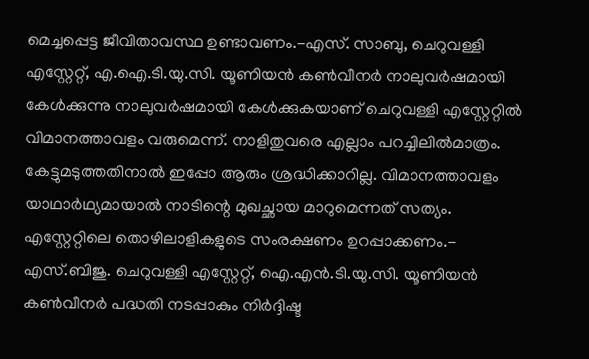മെച്ചപ്പെട്ട ജീവിതാവസ്ഥ ഉണ്ടാവണം.-എസ്. സാബു, ചെറുവള്ളി എസ്റ്റേറ്റ്, എ.ഐ.ടി.യു.സി. യൂണിയൻ കൺവീനർ നാലുവർഷമായി കേൾക്കുന്നു നാലുവർഷമായി കേൾക്കുകയാണ് ചെറുവള്ളി എസ്റ്റേറ്റിൽ വിമാനത്താവളം വരുമെന്ന്. നാളിതുവരെ എല്ലാം പറച്ചിലിൽമാത്രം. കേട്ടുമടുത്തതിനാൽ ഇപ്പോ ആരും ശ്രദ്ധിക്കാറില്ല. വിമാനത്താവളം യാഥാർഥ്യമായാൽ നാടിന്റെ മുഖച്ഛായ മാറുമെന്നത് സത്യം. എസ്റ്റേറ്റിലെ തൊഴിലാളികളുടെ സംരക്ഷണം ഉറപ്പാക്കണം.- എസ്.ബിജു. ചെറുവള്ളി എസ്റ്റേറ്റ്, ഐ.എൻ.ടി.യു.സി. യൂണിയൻ കൺവീനർ പദ്ധതി നടപ്പാകും നിർദ്ദിഷ്ട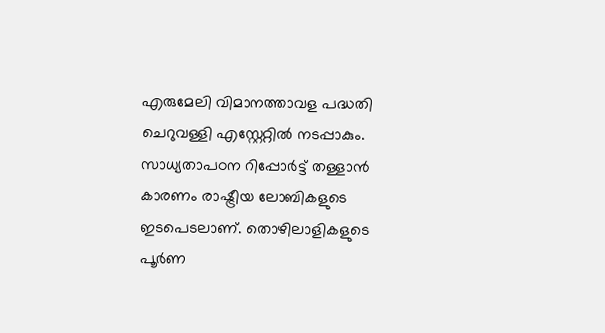എരുമേലി വിമാനത്താവള പദ്ധതി ചെറുവള്ളി എസ്റ്റേറ്റിൽ നടപ്പാകും. സാധ്യതാപഠന റിപ്പോർട്ട് തള്ളാൻ കാരണം രാഷ്ട്രീയ ലോബികളുടെ ഇടപെടലാണ്. തൊഴിലാളികളുടെ പൂർണ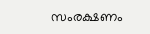സംരക്ഷണം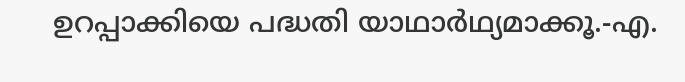ഉറപ്പാക്കിയെ പദ്ധതി യാഥാർഥ്യമാക്കൂ.-എ.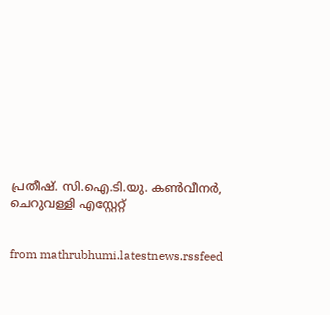പ്രതീഷ്. സി.ഐ.ടി.യു. കൺവീനർ, ചെറുവള്ളി എസ്റ്റേറ്റ്


from mathrubhumi.latestnews.rssfeed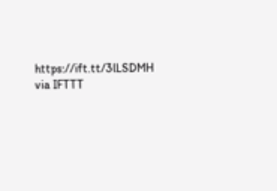https://ift.tt/3lLSDMH
via IFTTT